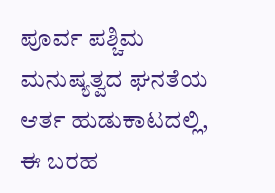ಪೂರ್ವ ಪಶ್ಚಿಮ
ಮನುಷ್ಯತ್ವದ ಘನತೆಯ ಆರ್ತ ಹುಡುಕಾಟದಲ್ಲಿ, ಈ ಬರಹ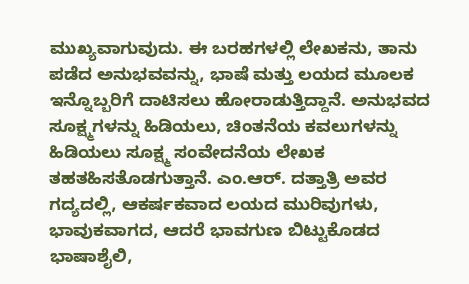ಮುಖ್ಯವಾಗುವುದು. ಈ ಬರಹಗಳಲ್ಲಿ ಲೇಖಕನು, ತಾನು ಪಡೆದ ಅನುಭವವನ್ನು, ಭಾಷೆ ಮತ್ತು ಲಯದ ಮೂಲಕ ಇನ್ನೊಬ್ಬರಿಗೆ ದಾಟಿಸಲು ಹೋರಾಡುತ್ತಿದ್ದಾನೆ. ಅನುಭವದ ಸೂಕ್ಷ್ಮಗಳನ್ನು ಹಿಡಿಯಲು, ಚಿಂತನೆಯ ಕವಲುಗಳನ್ನು ಹಿಡಿಯಲು ಸೂಕ್ಷ್ಮ ಸಂವೇದನೆಯ ಲೇಖಕ ತಹತಹಿಸತೊಡಗುತ್ತಾನೆ. ಎಂ.ಆರ್. ದತ್ತಾತ್ರಿ ಅವರ ಗದ್ಯದಲ್ಲಿ, ಆಕರ್ಷಕವಾದ ಲಯದ ಮುರಿವುಗಳು, ಭಾವುಕವಾಗದ, ಆದರೆ ಭಾವಗುಣ ಬಿಟ್ಟುಕೊಡದ ಭಾಷಾಶೈಲಿ,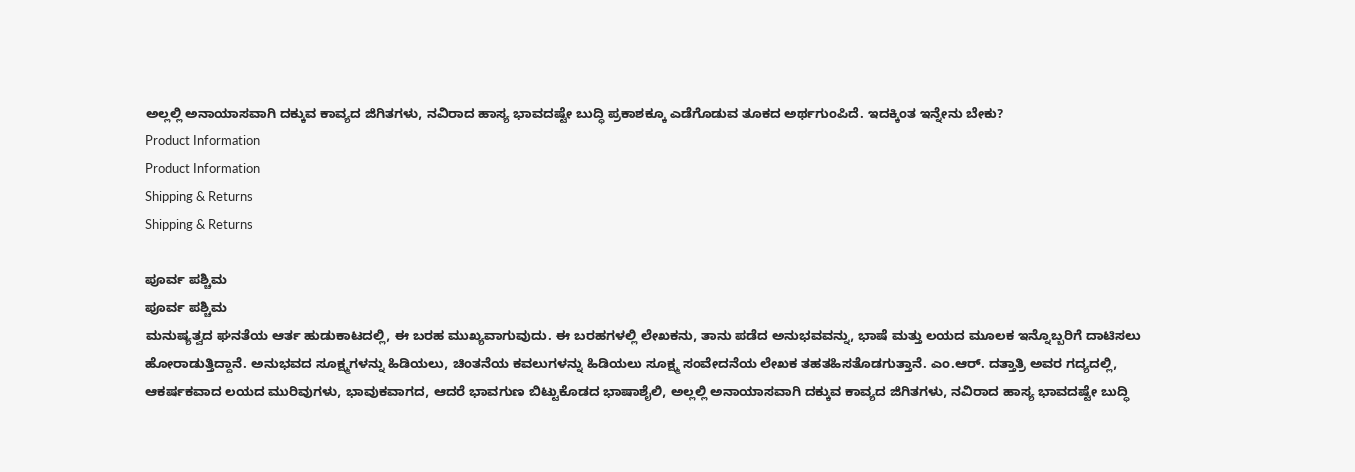ಅಲ್ಲಲ್ಲಿ ಅನಾಯಾಸವಾಗಿ ದಕ್ಕುವ ಕಾವ್ಯದ ಜಿಗಿತಗಳು, ನವಿರಾದ ಹಾಸ್ಯ ಭಾವದಷ್ಟೇ ಬುದ್ಧಿ ಪ್ರಕಾಶಕ್ಕೂ ಎಡೆಗೊಡುವ ತೂಕದ ಅರ್ಥಗುಂಪಿದೆ. ಇದಕ್ಕಿಂತ ಇನ್ನೇನು ಬೇಕು?
Product Information
Product Information
Shipping & Returns
Shipping & Returns

ಪೂರ್ವ ಪಶ್ಚಿಮ
ಪೂರ್ವ ಪಶ್ಚಿಮ
ಮನುಷ್ಯತ್ವದ ಘನತೆಯ ಆರ್ತ ಹುಡುಕಾಟದಲ್ಲಿ, ಈ ಬರಹ ಮುಖ್ಯವಾಗುವುದು. ಈ ಬರಹಗಳಲ್ಲಿ ಲೇಖಕನು, ತಾನು ಪಡೆದ ಅನುಭವವನ್ನು, ಭಾಷೆ ಮತ್ತು ಲಯದ ಮೂಲಕ ಇನ್ನೊಬ್ಬರಿಗೆ ದಾಟಿಸಲು ಹೋರಾಡುತ್ತಿದ್ದಾನೆ. ಅನುಭವದ ಸೂಕ್ಷ್ಮಗಳನ್ನು ಹಿಡಿಯಲು, ಚಿಂತನೆಯ ಕವಲುಗಳನ್ನು ಹಿಡಿಯಲು ಸೂಕ್ಷ್ಮ ಸಂವೇದನೆಯ ಲೇಖಕ ತಹತಹಿಸತೊಡಗುತ್ತಾನೆ. ಎಂ.ಆರ್. ದತ್ತಾತ್ರಿ ಅವರ ಗದ್ಯದಲ್ಲಿ, ಆಕರ್ಷಕವಾದ ಲಯದ ಮುರಿವುಗಳು, ಭಾವುಕವಾಗದ, ಆದರೆ ಭಾವಗುಣ ಬಿಟ್ಟುಕೊಡದ ಭಾಷಾಶೈಲಿ, ಅಲ್ಲಲ್ಲಿ ಅನಾಯಾಸವಾಗಿ ದಕ್ಕುವ ಕಾವ್ಯದ ಜಿಗಿತಗಳು, ನವಿರಾದ ಹಾಸ್ಯ ಭಾವದಷ್ಟೇ ಬುದ್ಧಿ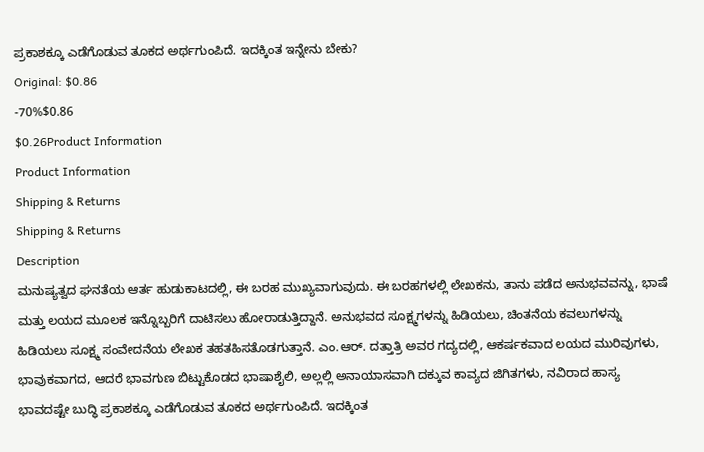ಪ್ರಕಾಶಕ್ಕೂ ಎಡೆಗೊಡುವ ತೂಕದ ಅರ್ಥಗುಂಪಿದೆ. ಇದಕ್ಕಿಂತ ಇನ್ನೇನು ಬೇಕು?
Original: $0.86
-70%$0.86
$0.26Product Information
Product Information
Shipping & Returns
Shipping & Returns
Description
ಮನುಷ್ಯತ್ವದ ಘನತೆಯ ಆರ್ತ ಹುಡುಕಾಟದಲ್ಲಿ, ಈ ಬರಹ ಮುಖ್ಯವಾಗುವುದು. ಈ ಬರಹಗಳಲ್ಲಿ ಲೇಖಕನು, ತಾನು ಪಡೆದ ಅನುಭವವನ್ನು, ಭಾಷೆ ಮತ್ತು ಲಯದ ಮೂಲಕ ಇನ್ನೊಬ್ಬರಿಗೆ ದಾಟಿಸಲು ಹೋರಾಡುತ್ತಿದ್ದಾನೆ. ಅನುಭವದ ಸೂಕ್ಷ್ಮಗಳನ್ನು ಹಿಡಿಯಲು, ಚಿಂತನೆಯ ಕವಲುಗಳನ್ನು ಹಿಡಿಯಲು ಸೂಕ್ಷ್ಮ ಸಂವೇದನೆಯ ಲೇಖಕ ತಹತಹಿಸತೊಡಗುತ್ತಾನೆ. ಎಂ.ಆರ್. ದತ್ತಾತ್ರಿ ಅವರ ಗದ್ಯದಲ್ಲಿ, ಆಕರ್ಷಕವಾದ ಲಯದ ಮುರಿವುಗಳು, ಭಾವುಕವಾಗದ, ಆದರೆ ಭಾವಗುಣ ಬಿಟ್ಟುಕೊಡದ ಭಾಷಾಶೈಲಿ, ಅಲ್ಲಲ್ಲಿ ಅನಾಯಾಸವಾಗಿ ದಕ್ಕುವ ಕಾವ್ಯದ ಜಿಗಿತಗಳು, ನವಿರಾದ ಹಾಸ್ಯ ಭಾವದಷ್ಟೇ ಬುದ್ಧಿ ಪ್ರಕಾಶಕ್ಕೂ ಎಡೆಗೊಡುವ ತೂಕದ ಅರ್ಥಗುಂಪಿದೆ. ಇದಕ್ಕಿಂತ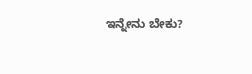ಇನ್ನೇನು ಬೇಕು?